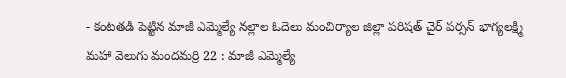- కంటతడి పెట్టిన మాజీ ఎమ్మెల్యే నల్లాల ఓదెలు మంచిర్యాల జిల్లా పరిషత్ చైర్ పర్సన్ భాగ్యలక్ష్మి
మహా వెలుగు మందమర్రి 22 : మాజీ ఎమ్మెల్యే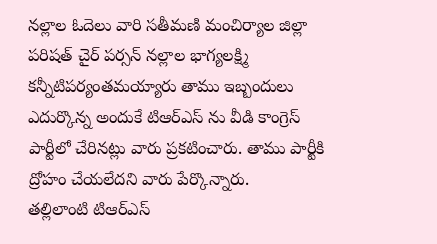నల్లాల ఓదెలు వారి సతీమణి మంచిర్యాల జిల్లా పరిషత్ చైర్ పర్సన్ నల్లాల భాగ్యలక్ష్మి కన్నీటిపర్యంతమయ్యారు తాము ఇబ్బందులు ఎదుర్కొన్న అందుకే టిఆర్ఎస్ ను వీడి కాంగ్రెస్ పార్టీలో చేరినట్లు వారు ప్రకటించారు. తాము పార్టీకి ద్రోహం చేయలేదని వారు పేర్కొన్నారు.
తల్లిలాంటి టిఆర్ఎస్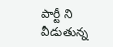పార్టీ ని వీడుతున్న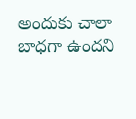అందుకు చాలా బాధగా ఉందని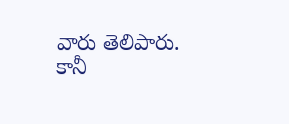వారు తెలిపారు. కానీ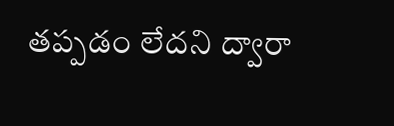తప్పడం లేదని ద్వారా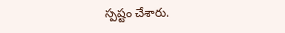స్పష్టం చేశారు.